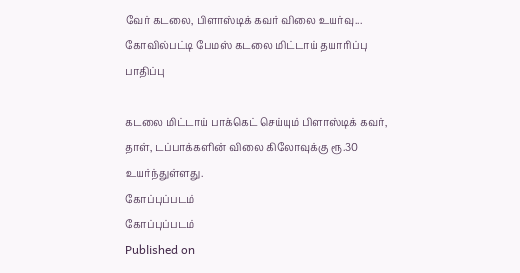வேர் கடலை, பிளாஸ்டிக் கவர் விலை உயர்வு... கோவில்பட்டி பேமஸ் கடலை மிட்டாய் தயாரிப்பு பாதிப்பு

கடலை மிட்டாய் பாக்கெட் செய்யும் பிளாஸ்டிக் கவர், தாள், டப்பாக்களின் விலை கிலோவுக்கு ரூ.30 உயர்ந்துள்ளது.
கோப்புப்படம்
கோப்புப்படம்
Published on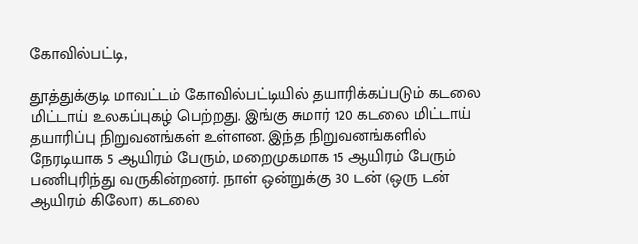கோவில்பட்டி,

தூத்துக்குடி மாவட்டம் கோவில்பட்டியில் தயாரிக்கப்படும் கடலை மிட்டாய் உலகப்புகழ் பெற்றது. இங்கு சுமார் 120 கடலை மிட்டாய் தயாரிப்பு நிறுவனங்கள் உள்ளன. இந்த நிறுவனங்களில் நேரடியாக 5 ஆயிரம் பேரும், மறைமுகமாக 15 ஆயிரம் பேரும் பணிபுரிந்து வருகின்றனர். நாள் ஒன்றுக்கு 30 டன் (ஒரு டன் ஆயிரம் கிலோ) கடலை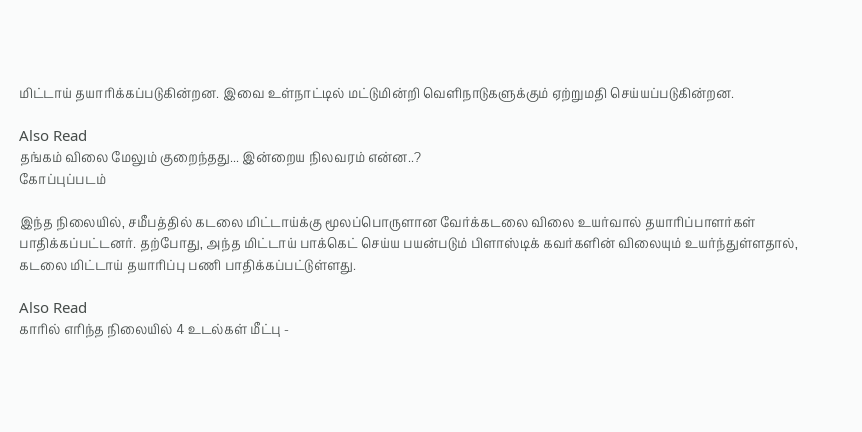மிட்டாய் தயாரிக்கப்படுகின்றன. இவை உள்நாட்டில் மட்டுமின்றி வெளிநாடுகளுக்கும் ஏற்றுமதி செய்யப்படுகின்றன.

Also Read
தங்கம் விலை மேலும் குறைந்தது... இன்றைய நிலவரம் என்ன..?
கோப்புப்படம்

இந்த நிலையில், சமீபத்தில் கடலை மிட்டாய்க்கு மூலப்பொருளான வேர்க்கடலை விலை உயர்வால் தயாரிப்பாளர்கள் பாதிக்கப்பட்டனர். தற்போது, அந்த மிட்டாய் பாக்கெட் செய்ய பயன்படும் பிளாஸ்டிக் கவர்களின் விலையும் உயர்ந்துள்ளதால், கடலை மிட்டாய் தயாரிப்பு பணி பாதிக்கப்பட்டுள்ளது.

Also Read
காரில் எரிந்த நிலையில் 4 உடல்கள் மீட்பு -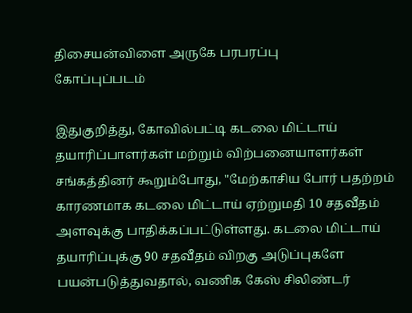திசையன்விளை அருகே பரபரப்பு
கோப்புப்படம்

இதுகுறித்து, கோவில்பட்டி கடலை மிட்டாய் தயாரிப்பாளர்கள் மற்றும் விற்பனையாளர்கள் சங்கத்தினர் கூறும்போது, "மேற்காசிய போர் பதற்றம் காரணமாக கடலை மிட்டாய் ஏற்றுமதி 10 சதவீதம் அளவுக்கு பாதிக்கப்பட்டுள்ளது. கடலை மிட்டாய் தயாரிப்புக்கு 90 சதவீதம் விறகு அடுப்புகளே பயன்படுத்துவதால், வணிக கேஸ் சிலிண்டர்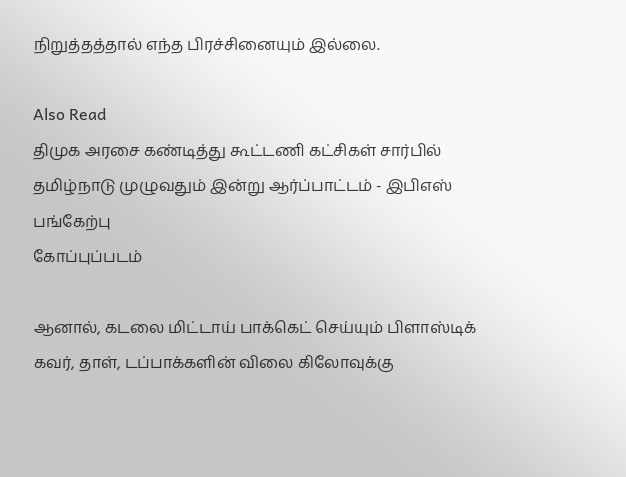நிறுத்தத்தால் எந்த பிரச்சினையும் இல்லை.

Also Read
திமுக அரசை கண்டித்து கூட்டணி கட்சிகள் சார்பில் தமிழ்நாடு முழுவதும் இன்று ஆர்ப்பாட்டம் - இபிஎஸ் பங்கேற்பு
கோப்புப்படம்

ஆனால், கடலை மிட்டாய் பாக்கெட் செய்யும் பிளாஸ்டிக் கவர், தாள், டப்பாக்களின் விலை கிலோவுக்கு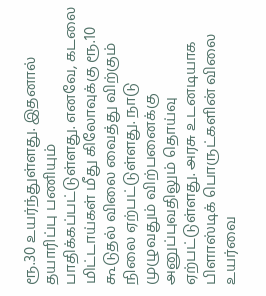ரூ.30 உயர்ந்துள்ளது. இதனால் தயாரிப்பு பணியும் பாதிக்கப்பட்டுள்ளது. எனவே, கடலை மிட்டாய்கள் மீது கிலோவுக்கு ரூ.10 கூடுதல் விலை வைத்து விற்கும் நிலை ஏற்பட்டுள்ளது. நாடு முழுவதும் விற்பனைக்கு அனுப்புவதிலும் தொய்வு ஏற்பட்டுள்ளது. அரசு உடனடியாக பிளாஸ்டிக் பொருட்களின் விலை உயர்வை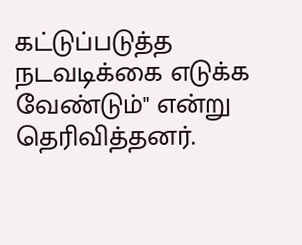கட்டுப்படுத்த நடவடிக்கை எடுக்க வேண்டும்" என்று தெரிவித்தனர்.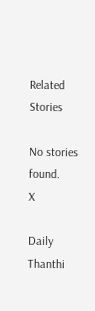Related Stories

No stories found.
X

Daily Thanthi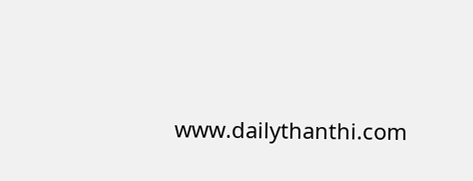www.dailythanthi.com